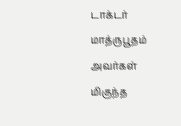டாக்டர் மாத்ருபூதம் அவர்கள் மிகுந்த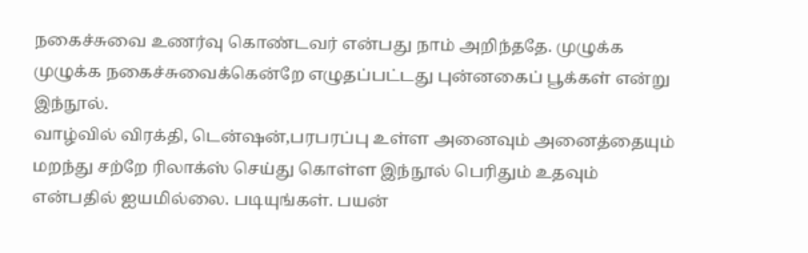நகைச்சுவை உணர்வு கொண்டவர் என்பது நாம் அறிந்ததே. முழுக்க முழுக்க நகைச்சுவைக்கென்றே எழுதப்பட்டது புன்னகைப் பூக்கள் என்று இந்நூல்.
வாழ்வில் விரக்தி, டென்ஷன்,பரபரப்பு உள்ள அனைவும் அனைத்தையும் மறந்து சற்றே ரிலாக்ஸ் செய்து கொள்ள இந்நூல் பெரிதும் உதவும் என்பதில் ஐயமில்லை. படியுங்கள். பயன்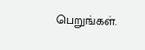பெறுங்கள்.